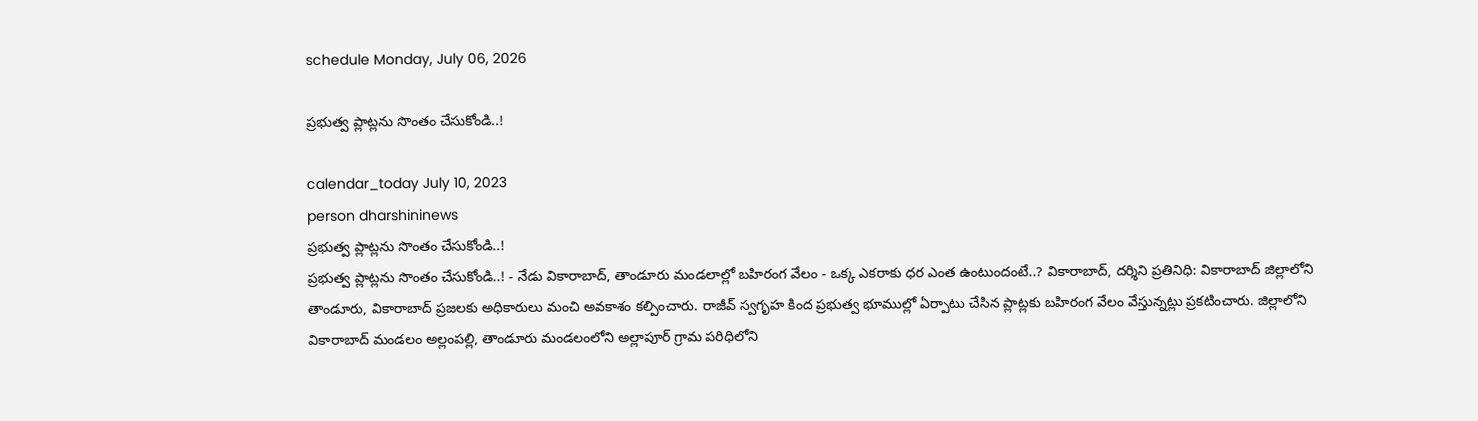schedule Monday, July 06, 2026

ప్రభుత్వ ప్లాట్లను సొంతం చేసుకోండి..!

calendar_today July 10, 2023
person dharshininews
ప్రభుత్వ ప్లాట్లను సొంతం చేసుకోండి..!
ప్రభుత్వ ప్లాట్లను సొంతం చేసుకోండి..! - నేడు వికారాబాద్, తాండూరు మండలాల్లో బహిరంగ వేలం - ఒక్క ఎకరాకు ధర ఎంత ఉంటుందంటే..? వికారాబాద్, దర్శిని ప్రతినిధి: వికారాబాద్‌ జిల్లాలోని తాండూరు, వికారాబాద్ ప్రజలకు అధికారులు మంచి అవకాశం కల్పించారు. రాజీవ్‌ స్వగృహ కింద ప్రభుత్వ భూముల్లో ఏర్పాటు చేసిన ప్లాట్లకు బహిరంగ వేలం వేస్తున్నట్లు ప్రకటించారు. జిల్లాలోని వికారాబాద్‌ మండలం అల్లంపల్లి, తాండూరు మండలంలోని అల్లాపూర్ గ్రామ పరిధిలోని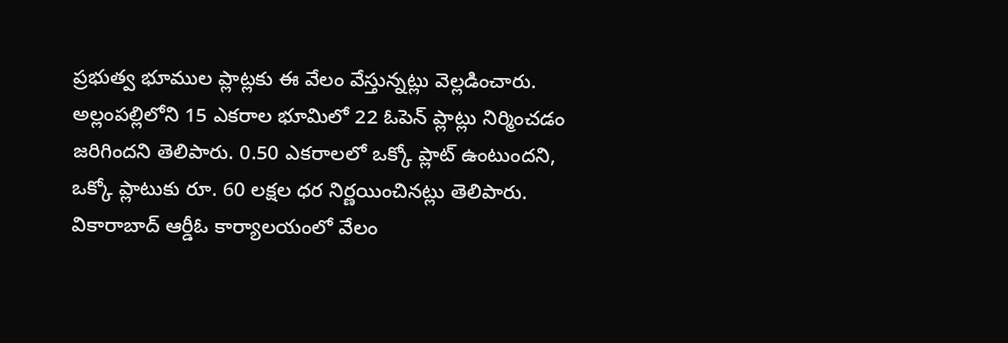ప్రభుత్వ భూముల ప్లాట్లకు ఈ వేలం వేస్తున్నట్లు వెల్లడించారు. అల్లంపల్లిలోని 15 ఎకరాల భూమిలో 22 ఓపెన్‌ ప్లాట్లు నిర్మించడం జరిగిందని తెలిపారు. 0.50 ఎకరాలలో ఒక్కో ప్లాట్ ఉంటుందని, ఒక్కో ప్లాటుకు రూ. 60 లక్షల ధర నిర్ణయించినట్లు తెలిపారు. వికారాబాద్ ఆర్డీఓ కార్యాలయంలో వేలం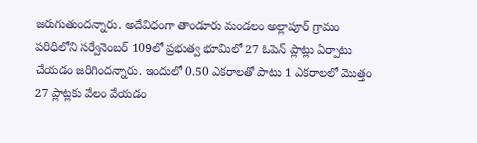జరుగుతుందన్నారు. అదేవిధంగా తాండూరు మండలం అల్లాపూర్ గ్రామం పరిధిలోని సర్వేనెంబర్ 109లో ప్రభుత్వ భూమిలో 27 ఓపెన్ ప్లాట్లు ఏర్పాటు చేయడం జరిగిందన్నారు. ఇందులో 0.50 ఎకరాలతో పాటు 1 ఎకరాలలో మొత్తం 27 ప్లాట్లకు వేలం వేయడం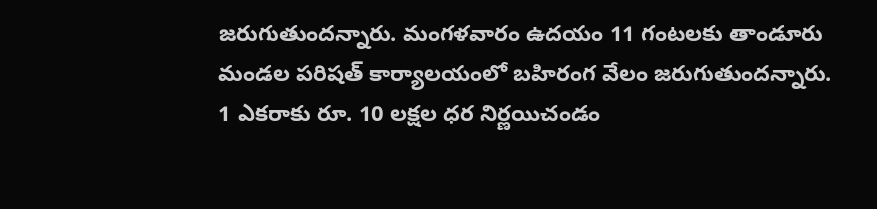జరుగుతుందన్నారు. మంగళవారం ఉదయం 11 గంటలకు తాండూరు మండల పరిషత్ కార్యాలయంలో బహిరంగ వేలం జరుగుతుందన్నారు. 1 ఎకరాకు రూ. 10 లక్షల ధర నిర్ణయిచండం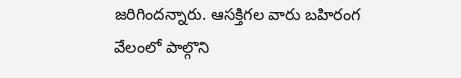జరిగిందన్నారు. ఆసక్తిగల వారు బహిరంగ వేలంలో పాల్గొని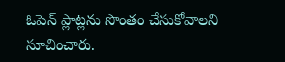ఓపెన్ ప్లాట్లను సొంతం చేసుకోవాలని సూచించారు.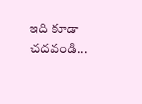ఇది కూడా చదవండి...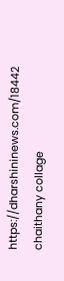https://dharshininews.com/18442 chaithany collage